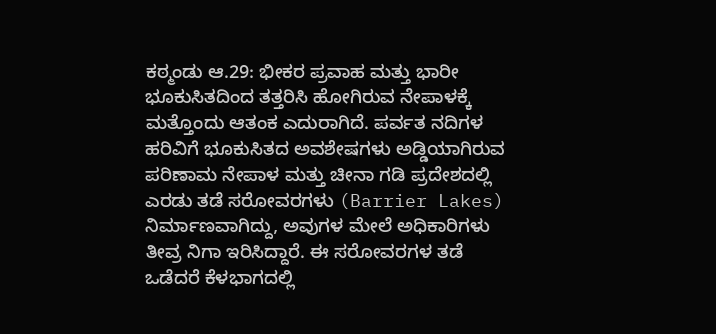ಕಠ್ಮಂಡು ಆ.29: ಭೀಕರ ಪ್ರವಾಹ ಮತ್ತು ಭಾರೀ ಭೂಕುಸಿತದಿಂದ ತತ್ತರಿಸಿ ಹೋಗಿರುವ ನೇಪಾಳಕ್ಕೆ ಮತ್ತೊಂದು ಆತಂಕ ಎದುರಾಗಿದೆ. ಪರ್ವತ ನದಿಗಳ ಹರಿವಿಗೆ ಭೂಕುಸಿತದ ಅವಶೇಷಗಳು ಅಡ್ಡಿಯಾಗಿರುವ ಪರಿಣಾಮ ನೇಪಾಳ ಮತ್ತು ಚೀನಾ ಗಡಿ ಪ್ರದೇಶದಲ್ಲಿ ಎರಡು ತಡೆ ಸರೋವರಗಳು (Barrier Lakes) ನಿರ್ಮಾಣವಾಗಿದ್ದು, ಅವುಗಳ ಮೇಲೆ ಅಧಿಕಾರಿಗಳು ತೀವ್ರ ನಿಗಾ ಇರಿಸಿದ್ದಾರೆ. ಈ ಸರೋವರಗಳ ತಡೆ ಒಡೆದರೆ ಕೆಳಭಾಗದಲ್ಲಿ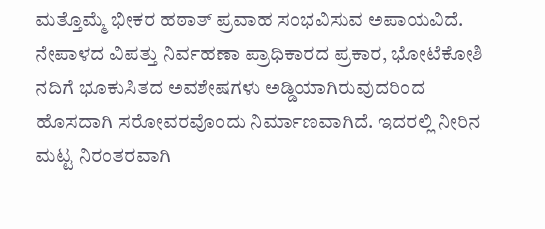ಮತ್ತೊಮ್ಮೆ ಭೀಕರ ಹಠಾತ್ ಪ್ರವಾಹ ಸಂಭವಿಸುವ ಅಪಾಯವಿದೆ.
ನೇಪಾಳದ ವಿಪತ್ತು ನಿರ್ವಹಣಾ ಪ್ರಾಧಿಕಾರದ ಪ್ರಕಾರ, ಭೋಟೆಕೋಶಿ ನದಿಗೆ ಭೂಕುಸಿತದ ಅವಶೇಷಗಳು ಅಡ್ಡಿಯಾಗಿರುವುದರಿಂದ ಹೊಸದಾಗಿ ಸರೋವರವೊಂದು ನಿರ್ಮಾಣವಾಗಿದೆ. ಇದರಲ್ಲಿ ನೀರಿನ ಮಟ್ಟ ನಿರಂತರವಾಗಿ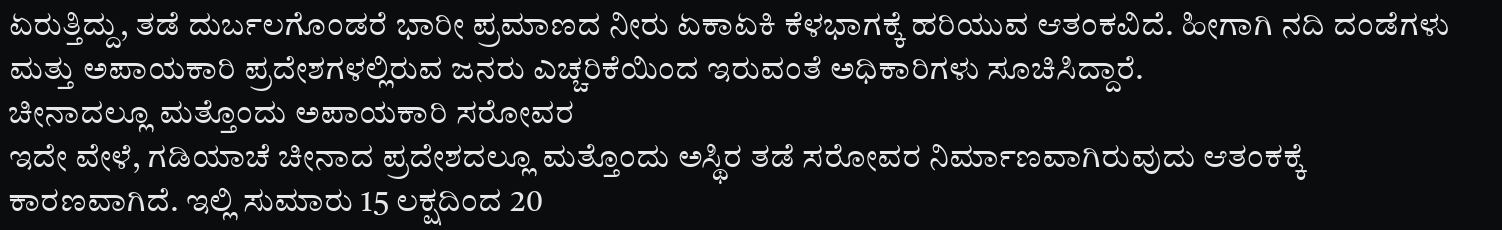ಏರುತ್ತಿದ್ದು, ತಡೆ ದುರ್ಬಲಗೊಂಡರೆ ಭಾರೀ ಪ್ರಮಾಣದ ನೀರು ಏಕಾಏಕಿ ಕೆಳಭಾಗಕ್ಕೆ ಹರಿಯುವ ಆತಂಕವಿದೆ. ಹೀಗಾಗಿ ನದಿ ದಂಡೆಗಳು ಮತ್ತು ಅಪಾಯಕಾರಿ ಪ್ರದೇಶಗಳಲ್ಲಿರುವ ಜನರು ಎಚ್ಚರಿಕೆಯಿಂದ ಇರುವಂತೆ ಅಧಿಕಾರಿಗಳು ಸೂಚಿಸಿದ್ದಾರೆ.
ಚೀನಾದಲ್ಲೂ ಮತ್ತೊಂದು ಅಪಾಯಕಾರಿ ಸರೋವರ
ಇದೇ ವೇಳೆ, ಗಡಿಯಾಚೆ ಚೀನಾದ ಪ್ರದೇಶದಲ್ಲೂ ಮತ್ತೊಂದು ಅಸ್ಥಿರ ತಡೆ ಸರೋವರ ನಿರ್ಮಾಣವಾಗಿರುವುದು ಆತಂಕಕ್ಕೆ ಕಾರಣವಾಗಿದೆ. ಇಲ್ಲಿ ಸುಮಾರು 15 ಲಕ್ಷದಿಂದ 20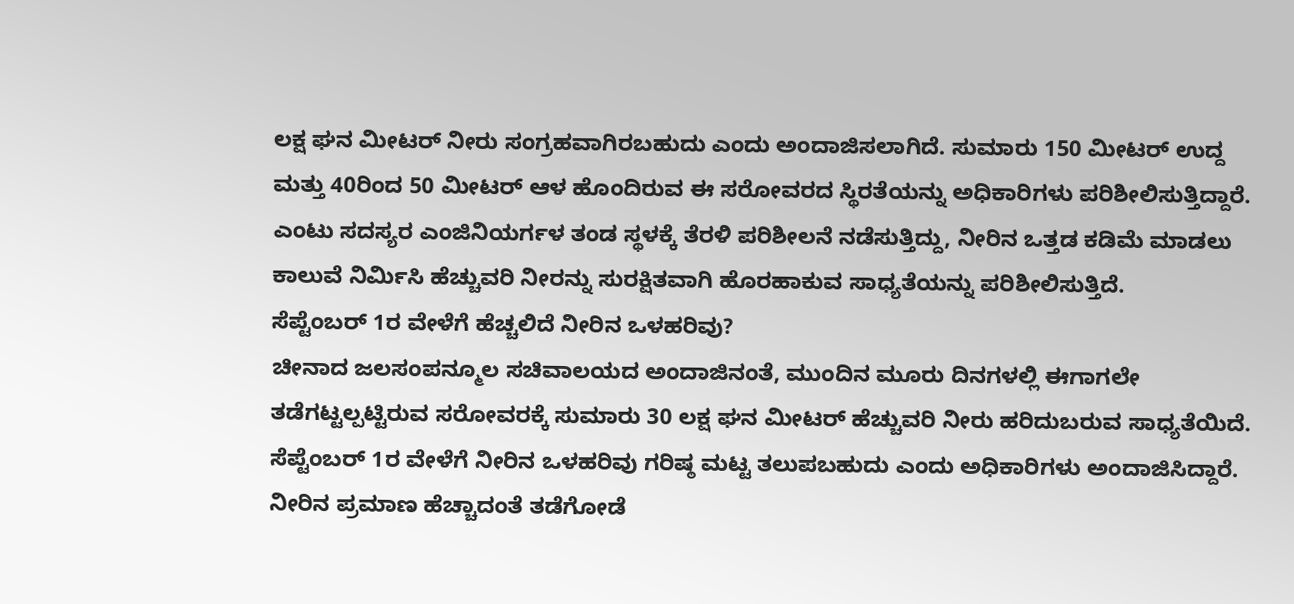ಲಕ್ಷ ಘನ ಮೀಟರ್ ನೀರು ಸಂಗ್ರಹವಾಗಿರಬಹುದು ಎಂದು ಅಂದಾಜಿಸಲಾಗಿದೆ. ಸುಮಾರು 150 ಮೀಟರ್ ಉದ್ದ ಮತ್ತು 40ರಿಂದ 50 ಮೀಟರ್ ಆಳ ಹೊಂದಿರುವ ಈ ಸರೋವರದ ಸ್ಥಿರತೆಯನ್ನು ಅಧಿಕಾರಿಗಳು ಪರಿಶೀಲಿಸುತ್ತಿದ್ದಾರೆ.
ಎಂಟು ಸದಸ್ಯರ ಎಂಜಿನಿಯರ್ಗಳ ತಂಡ ಸ್ಥಳಕ್ಕೆ ತೆರಳಿ ಪರಿಶೀಲನೆ ನಡೆಸುತ್ತಿದ್ದು, ನೀರಿನ ಒತ್ತಡ ಕಡಿಮೆ ಮಾಡಲು ಕಾಲುವೆ ನಿರ್ಮಿಸಿ ಹೆಚ್ಚುವರಿ ನೀರನ್ನು ಸುರಕ್ಷಿತವಾಗಿ ಹೊರಹಾಕುವ ಸಾಧ್ಯತೆಯನ್ನು ಪರಿಶೀಲಿಸುತ್ತಿದೆ.
ಸೆಪ್ಟೆಂಬರ್ 1ರ ವೇಳೆಗೆ ಹೆಚ್ಚಲಿದೆ ನೀರಿನ ಒಳಹರಿವು?
ಚೀನಾದ ಜಲಸಂಪನ್ಮೂಲ ಸಚಿವಾಲಯದ ಅಂದಾಜಿನಂತೆ, ಮುಂದಿನ ಮೂರು ದಿನಗಳಲ್ಲಿ ಈಗಾಗಲೇ ತಡೆಗಟ್ಟಲ್ಪಟ್ಟಿರುವ ಸರೋವರಕ್ಕೆ ಸುಮಾರು 30 ಲಕ್ಷ ಘನ ಮೀಟರ್ ಹೆಚ್ಚುವರಿ ನೀರು ಹರಿದುಬರುವ ಸಾಧ್ಯತೆಯಿದೆ. ಸೆಪ್ಟೆಂಬರ್ 1ರ ವೇಳೆಗೆ ನೀರಿನ ಒಳಹರಿವು ಗರಿಷ್ಠ ಮಟ್ಟ ತಲುಪಬಹುದು ಎಂದು ಅಧಿಕಾರಿಗಳು ಅಂದಾಜಿಸಿದ್ದಾರೆ.
ನೀರಿನ ಪ್ರಮಾಣ ಹೆಚ್ಚಾದಂತೆ ತಡೆಗೋಡೆ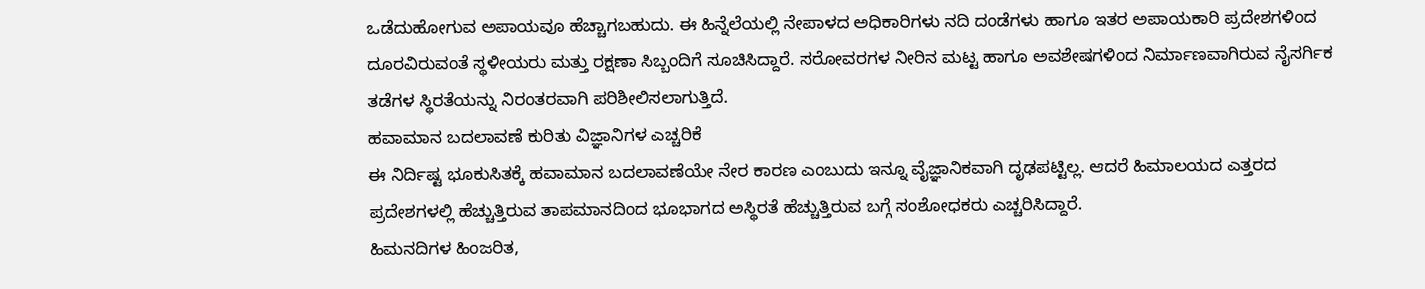ಒಡೆದುಹೋಗುವ ಅಪಾಯವೂ ಹೆಚ್ಚಾಗಬಹುದು. ಈ ಹಿನ್ನೆಲೆಯಲ್ಲಿ ನೇಪಾಳದ ಅಧಿಕಾರಿಗಳು ನದಿ ದಂಡೆಗಳು ಹಾಗೂ ಇತರ ಅಪಾಯಕಾರಿ ಪ್ರದೇಶಗಳಿಂದ ದೂರವಿರುವಂತೆ ಸ್ಥಳೀಯರು ಮತ್ತು ರಕ್ಷಣಾ ಸಿಬ್ಬಂದಿಗೆ ಸೂಚಿಸಿದ್ದಾರೆ. ಸರೋವರಗಳ ನೀರಿನ ಮಟ್ಟ ಹಾಗೂ ಅವಶೇಷಗಳಿಂದ ನಿರ್ಮಾಣವಾಗಿರುವ ನೈಸರ್ಗಿಕ ತಡೆಗಳ ಸ್ಥಿರತೆಯನ್ನು ನಿರಂತರವಾಗಿ ಪರಿಶೀಲಿಸಲಾಗುತ್ತಿದೆ.
ಹವಾಮಾನ ಬದಲಾವಣೆ ಕುರಿತು ವಿಜ್ಞಾನಿಗಳ ಎಚ್ಚರಿಕೆ
ಈ ನಿರ್ದಿಷ್ಟ ಭೂಕುಸಿತಕ್ಕೆ ಹವಾಮಾನ ಬದಲಾವಣೆಯೇ ನೇರ ಕಾರಣ ಎಂಬುದು ಇನ್ನೂ ವೈಜ್ಞಾನಿಕವಾಗಿ ದೃಢಪಟ್ಟಿಲ್ಲ. ಆದರೆ ಹಿಮಾಲಯದ ಎತ್ತರದ ಪ್ರದೇಶಗಳಲ್ಲಿ ಹೆಚ್ಚುತ್ತಿರುವ ತಾಪಮಾನದಿಂದ ಭೂಭಾಗದ ಅಸ್ಥಿರತೆ ಹೆಚ್ಚುತ್ತಿರುವ ಬಗ್ಗೆ ಸಂಶೋಧಕರು ಎಚ್ಚರಿಸಿದ್ದಾರೆ.
ಹಿಮನದಿಗಳ ಹಿಂಜರಿತ,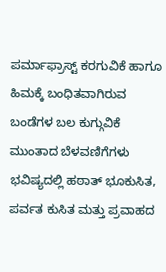ಪರ್ಮಾಫ್ರಾಸ್ಟ್ ಕರಗುವಿಕೆ ಹಾಗೂ ಹಿಮಕ್ಕೆ ಬಂಧಿತವಾಗಿರುವ ಬಂಡೆಗಳ ಬಲ ಕುಗ್ಗುವಿಕೆ ಮುಂತಾದ ಬೆಳವಣಿಗೆಗಳು ಭವಿಷ್ಯದಲ್ಲಿ ಹಠಾತ್ ಭೂಕುಸಿತ, ಪರ್ವತ ಕುಸಿತ ಮತ್ತು ಪ್ರವಾಹದ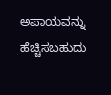ಅಪಾಯವನ್ನು ಹೆಚ್ಚಿಸಬಹುದು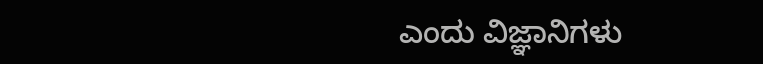ಎಂದು ವಿಜ್ಞಾನಿಗಳು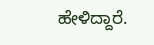ಹೇಳಿದ್ದಾರೆ.